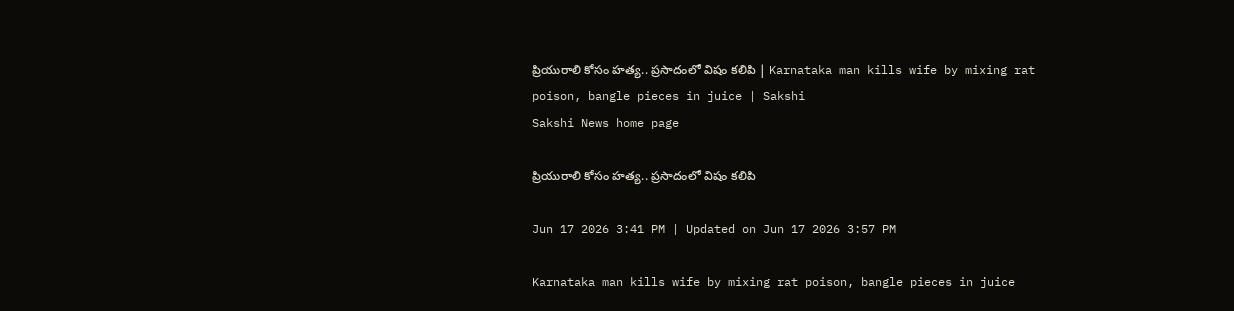ప్రియురాలి కోసం హత్య.. ప్రసాదంలో విషం కలిపి | Karnataka man kills wife by mixing rat poison, bangle pieces in juice | Sakshi
Sakshi News home page

ప్రియురాలి కోసం హత్య.. ప్రసాదంలో విషం కలిపి

Jun 17 2026 3:41 PM | Updated on Jun 17 2026 3:57 PM

Karnataka man kills wife by mixing rat poison, bangle pieces in juice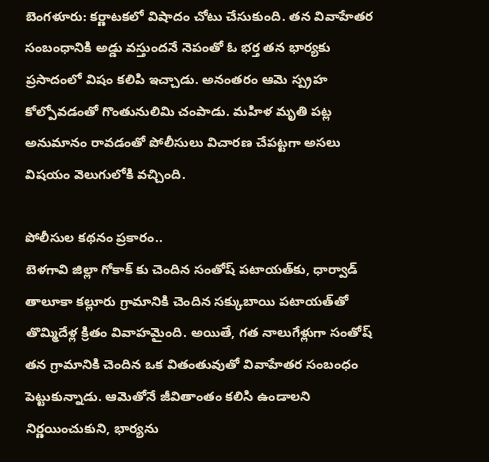బెంగళూరు: కర్ణాటకలో విషాదం చోటు చేసుకుంది. తన వివాహేతర సంబంధానికి అడ్డు వస్తుందనే నెపంతో ఓ భర్త తన భార్యకు ప్రసాదంలో విషం కలిపి ఇ‍చ్చాడు. అనంతరం ఆమె స్ప్రహ కోల్పోవడంతో గొంతునులిమి చంపాడు. మహిళ మృతి పట్ల అనుమానం రావడంతో పోలీసులు విచారణ చేపట్టగా అసలు విషయం వెలుగులోకి వచ్చింది.

పోలీసుల కథనం ప్రకారం..
బెళ‌గావి జిల్లా గోకాక్ కు చెందిన సంతోష్ పటాయత్‌కు, ధార్వాడ్ తాలూకా కల్లూరు గ్రామానికి చెందిన సక్కుబాయి పటాయత్‌తో తొమ్మిదేళ్ల క్రితం వివాహమైంది. అయితే, గత నాలుగేళ్లుగా సంతోష్ తన గ్రామానికి చెందిన ఒక వితంతువుతో వివాహేతర సంబంధం పెట్టుకున్నాడు. ఆమెతోనే జీవితాంతం కలిసి ఉండాలని నిర్ణయించుకుని, భార్యను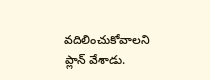వదిలించుకోవాలని ప్లాన్ వేశాడు.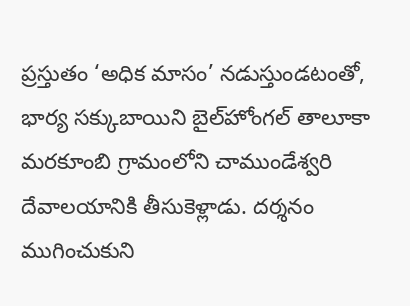ప్రస్తుతం ‘అధిక మాసం’ నడుస్తుండటంతో, భార్య సక్కుబాయిని బైల్‌హోంగల్ తాలూకా మరకూంబి గ్రామంలోని చాముండేశ్వరి దేవాలయానికి తీసుకెళ్లాడు. దర్శనం ముగించుకుని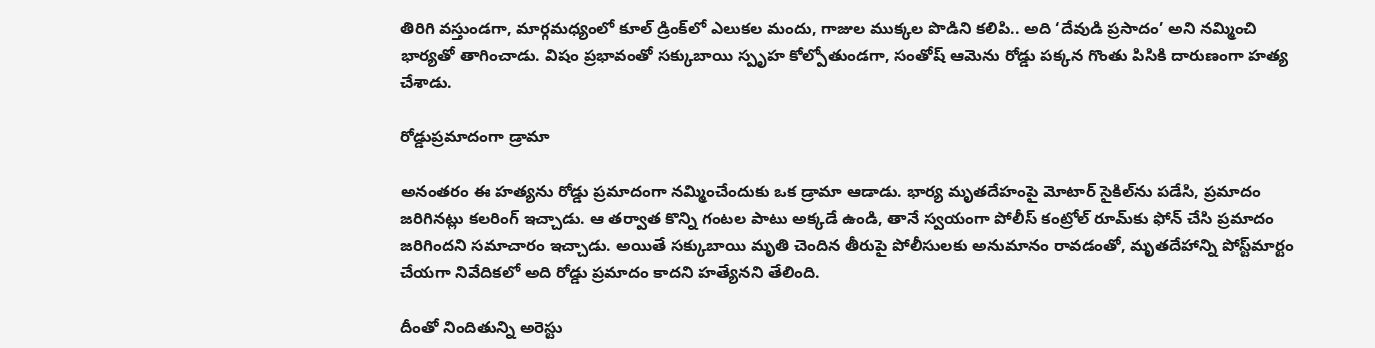తిరిగి వస్తుండగా, మార్గమధ్యంలో కూల్ డ్రింక్‌లో ఎలుకల మందు, గాజుల ముక్కల పొడిని కలిపి.. అది ‘దేవుడి ప్రసాదం’ అని నమ్మించి భార్యతో తాగించాడు. విషం ప్రభావంతో సక్కుబాయి స్పృహ కోల్పోతుండగా, సంతోష్ ఆమెను రోడ్డు పక్కన గొంతు పిసికి దారుణంగా హత్య చేశాడు.

రోడ్డుప్రమాదంగా డ్రామా

అనంతరం ఈ హత్యను రోడ్డు ప్రమాదంగా నమ్మించేందుకు ఒక డ్రామా ఆడాడు. భార్య మృతదేహంపై మోటార్ సైకిల్‌ను పడేసి, ప్రమాదం జరిగినట్లు కలరింగ్ ఇచ్చాడు. ఆ తర్వాత కొన్ని గంటల పాటు అక్కడే ఉండి, తానే స్వయంగా పోలీస్ కంట్రోల్ రూమ్‌కు ఫోన్ చేసి ప్రమాదం జరిగిందని సమాచారం ఇచ్చాడు. అయితే సక్కుబాయి మృతి చెందిన తీరుపై పోలీసులకు అనుమానం రావడంతో, మృతదేహాన్ని పోస్ట్‌మార్టం చేయగా నివేదికలో అది రోడ్డు ప్రమాదం కాదని హత్యేనని తేలింది.

దీంతో నిందితున్ని అరెస్టు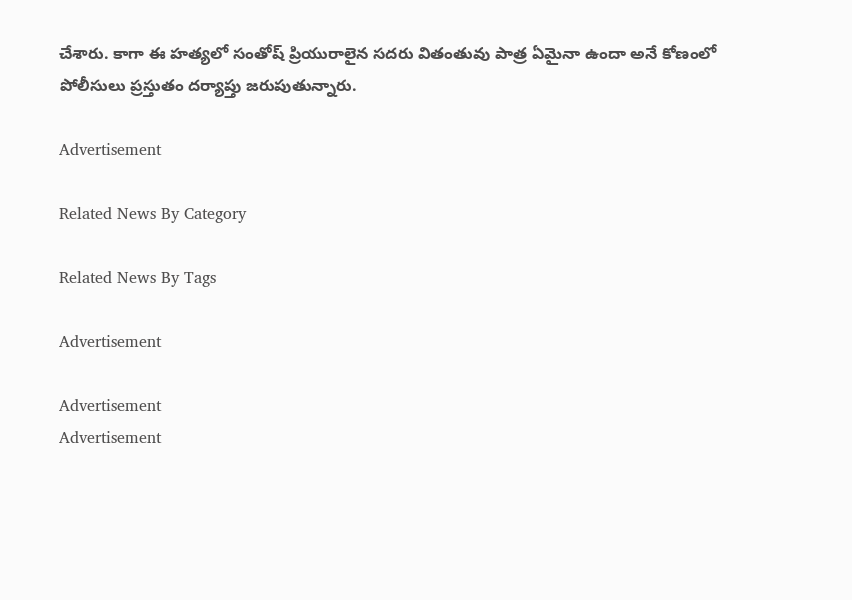చేశారు. కాగా ఈ హత్యలో సంతోష్ ప్రియురాలైన సదరు వితంతువు పాత్ర ఏమైనా ఉందా అనే కోణంలో పోలీసులు ప్రస్తుతం దర్యాప్తు జరుపుతున్నారు.

Advertisement

Related News By Category

Related News By Tags

Advertisement

Advertisement
Advertisement